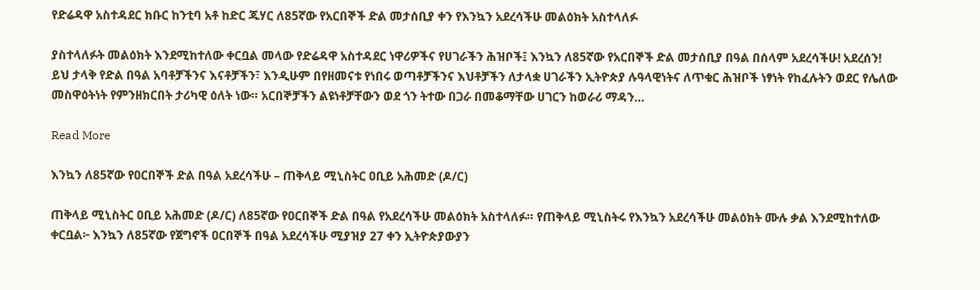የድሬዳዋ አስተዳደር ክቡር ከንቲባ አቶ ከድር ጁሃር ለ85ኛው የአርበኞች ድል መታሰቢያ ቀን የእንኳን አደረሳችሁ መልዕክት አስተላለፉ

ያስተላለፉት መልዕክት እንደሚከተለው ቀርቧል መላው የድሬዳዋ አስተዳደር ነዋሪዎችና የሀገራችን ሕዝቦች፤ እንኳን ለ85ኛው የአርበኞች ድል መታሰቢያ በዓል በሰላም አደረሳችሁ! አደረሰን! ይህ ታላቅ የድል በዓል አባቶቻችንና እናቶቻችን፣ እንዲሁም በየዘመናቱ የነበሩ ወጣቶቻችንና እህቶቻችን ለታላቋ ሀገራችን ኢትዮጵያ ሉዓላዊነትና ለጥቁር ሕዝቦች ነፃነት የከፈሉትን ወደር የሌለው መስዋዕትነት የምንዘክርበት ታሪካዊ ዕለት ነው። አርበኞቻችን ልዩነቶቻቸውን ወደ ጎን ትተው በጋራ በመቆማቸው ሀገርን ከወራሪ ማዳን…

Read More

እንኳን ለ85ኛው የዐርበኞች ድል በዓል አደረሳችሁ – ጠቅላይ ሚኒስትር ዐቢይ አሕመድ (ዶ/ር)

ጠቅላይ ሚኒስትር ዐቢይ አሕመድ (ዶ/ር) ለ85ኛው የዐርበኞች ድል በዓል የአደረሳችሁ መልዕክት አስተላለፉ። የጠቅላይ ሚኒስትሩ የእንኳን አደረሳችሁ መልዕክት ሙሉ ቃል እንደሚከተለው ቀርቧል፦ እንኳን ለ85ኛው የጀግኖች ዐርበኞች በዓል አደረሳችሁ ሚያዝያ 27 ቀን ኢትዮጵያውያን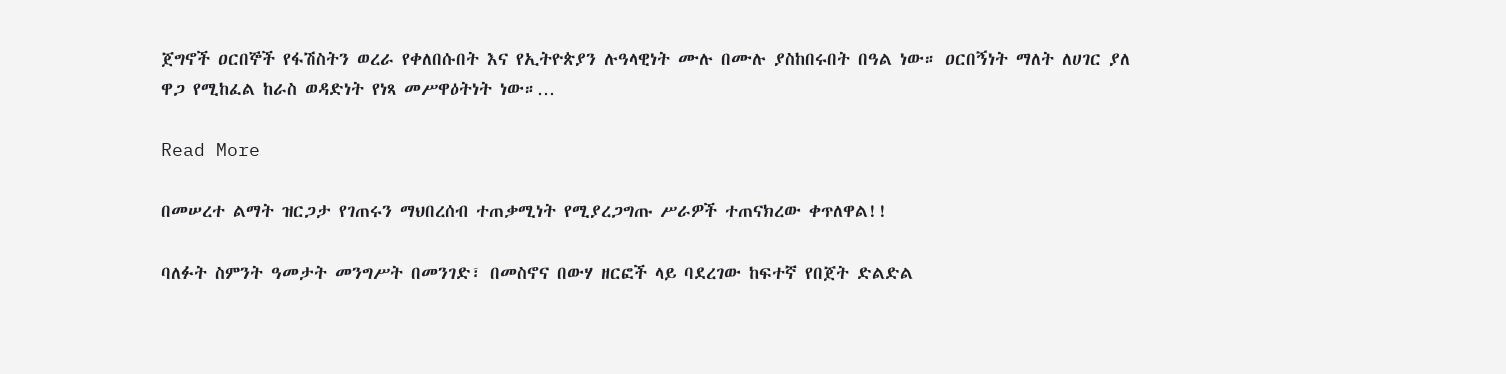ጀግኖች ዐርበኞች የፋሽስትን ወረራ የቀለበሱበት እና የኢትዮጵያን ሉዓላዊነት ሙሉ በሙሉ ያስከበሩበት በዓል ነው። ዐርበኝነት ማለት ለሀገር ያለ ዋጋ የሚከፈል ከራስ ወዳድነት የነጻ መሥዋዕትነት ነው።…

Read More

በመሠረተ ልማት ዝርጋታ የገጠሩን ማህበረሰብ ተጠቃሚነት የሚያረጋግጡ ሥራዎች ተጠናክረው ቀጥለዋል!!

ባለፉት ስምንት ዓመታት መንግሥት በመንገድ፣ በመስኖና በውሃ ዘርፎች ላይ ባደረገው ከፍተኛ የበጀት ድልድል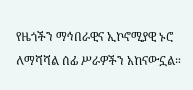የዜጎችን ማኅበራዊና ኢኮኖሚያዊ ኑሮ ለማሻሻል ሰፊ ሥራዎችን አከናውኗል።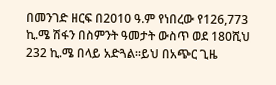በመንገድ ዘርፍ በ2010 ዓ.ም የነበረው የ126,773 ኪ.ሜ ሽፋን በስምንት ዓመታት ውስጥ ወደ 180ሺህ 232 ኪ.ሜ በላይ አድጓል።ይህ በአጭር ጊዜ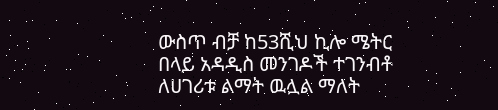ውስጥ ብቻ ከ53ሺህ ኪሎ ሜትር በላይ አዳዲስ መንገዶች ተገንብቶ ለሀገሪቱ ልማት ዉሏል ማለት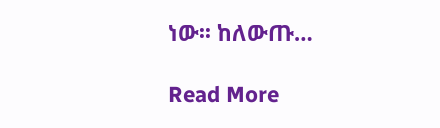ነው፡፡ ከለውጡ…

Read More